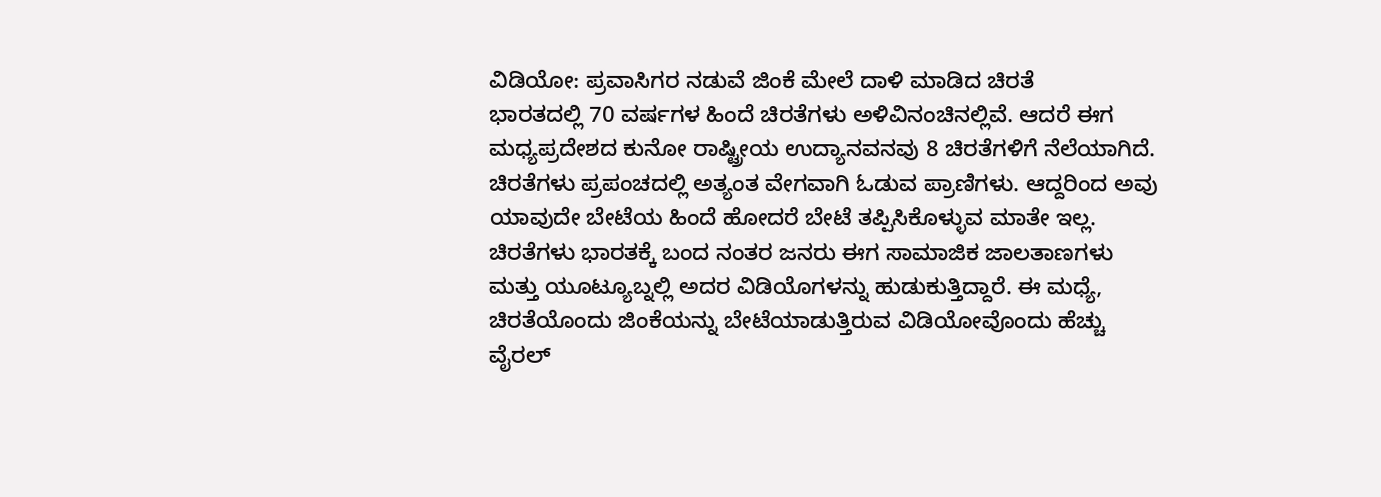ವಿಡಿಯೋ: ಪ್ರವಾಸಿಗರ ನಡುವೆ ಜಿಂಕೆ ಮೇಲೆ ದಾಳಿ ಮಾಡಿದ ಚಿರತೆ
ಭಾರತದಲ್ಲಿ 70 ವರ್ಷಗಳ ಹಿಂದೆ ಚಿರತೆಗಳು ಅಳಿವಿನಂಚಿನಲ್ಲಿವೆ. ಆದರೆ ಈಗ ಮಧ್ಯಪ್ರದೇಶದ ಕುನೋ ರಾಷ್ಟ್ರೀಯ ಉದ್ಯಾನವನವು 8 ಚಿರತೆಗಳಿಗೆ ನೆಲೆಯಾಗಿದೆ. ಚಿರತೆಗಳು ಪ್ರಪಂಚದಲ್ಲಿ ಅತ್ಯಂತ ವೇಗವಾಗಿ ಓಡುವ ಪ್ರಾಣಿಗಳು. ಆದ್ದರಿಂದ ಅವು ಯಾವುದೇ ಬೇಟೆಯ ಹಿಂದೆ ಹೋದರೆ ಬೇಟೆ ತಪ್ಪಿಸಿಕೊಳ್ಳುವ ಮಾತೇ ಇಲ್ಲ. ಚಿರತೆಗಳು ಭಾರತಕ್ಕೆ ಬಂದ ನಂತರ ಜನರು ಈಗ ಸಾಮಾಜಿಕ ಜಾಲತಾಣಗಳು ಮತ್ತು ಯೂಟ್ಯೂಬ್ನಲ್ಲಿ ಅದರ ವಿಡಿಯೊಗಳನ್ನು ಹುಡುಕುತ್ತಿದ್ದಾರೆ. ಈ ಮಧ್ಯೆ, ಚಿರತೆಯೊಂದು ಜಿಂಕೆಯನ್ನು ಬೇಟೆಯಾಡುತ್ತಿರುವ ವಿಡಿಯೋವೊಂದು ಹೆಚ್ಚು ವೈರಲ್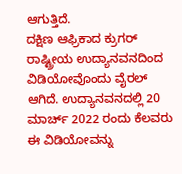ಆಗುತ್ತಿದೆ.
ದಕ್ಷಿಣ ಆಫ್ರಿಕಾದ ಕ್ರುಗರ್ ರಾಷ್ಟ್ರೀಯ ಉದ್ಯಾನವನದಿಂದ ವಿಡಿಯೋವೊಂದು ವೈರಲ್ ಆಗಿದೆ. ಉದ್ಯಾನವನದಲ್ಲಿ 20 ಮಾರ್ಚ್ 2022 ರಂದು ಕೆಲವರು ಈ ವಿಡಿಯೋವನ್ನು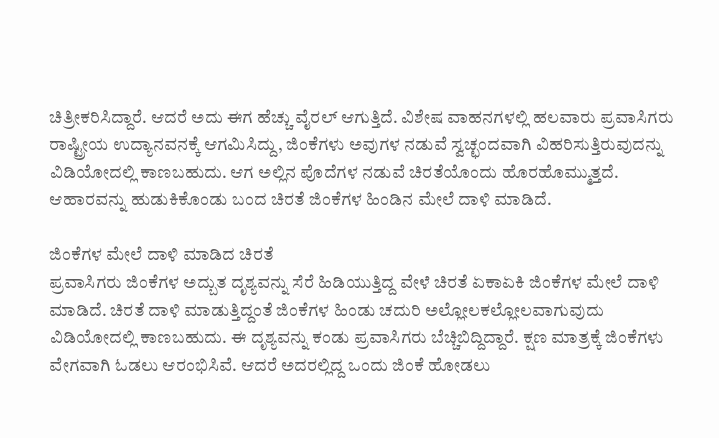ಚಿತ್ರೀಕರಿಸಿದ್ದಾರೆ. ಆದರೆ ಅದು ಈಗ ಹೆಚ್ಚು ವೈರಲ್ ಆಗುತ್ತಿದೆ. ವಿಶೇಷ ವಾಹನಗಳಲ್ಲಿ ಹಲವಾರು ಪ್ರವಾಸಿಗರು ರಾಷ್ಟ್ರೀಯ ಉದ್ಯಾನವನಕ್ಕೆ ಆಗಮಿಸಿದ್ದು, ಜಿಂಕೆಗಳು ಅವುಗಳ ನಡುವೆ ಸ್ವಚ್ಛಂದವಾಗಿ ವಿಹರಿಸುತ್ತಿರುವುದನ್ನು ವಿಡಿಯೋದಲ್ಲಿ ಕಾಣಬಹುದು. ಆಗ ಅಲ್ಲಿನ ಪೊದೆಗಳ ನಡುವೆ ಚಿರತೆಯೊಂದು ಹೊರಹೊಮ್ಮುತ್ತದೆ. ಆಹಾರವನ್ನು ಹುಡುಕಿಕೊಂಡು ಬಂದ ಚಿರತೆ ಜಿಂಕೆಗಳ ಹಿಂಡಿನ ಮೇಲೆ ದಾಳಿ ಮಾಡಿದೆ.

ಜಿಂಕೆಗಳ ಮೇಲೆ ದಾಳಿ ಮಾಡಿದ ಚಿರತೆ
ಪ್ರವಾಸಿಗರು ಜಿಂಕೆಗಳ ಅದ್ಬುತ ದೃಶ್ಯವನ್ನು ಸೆರೆ ಹಿಡಿಯುತ್ತಿದ್ದ ವೇಳೆ ಚಿರತೆ ಏಕಾಏಕಿ ಜಿಂಕೆಗಳ ಮೇಲೆ ದಾಳಿ ಮಾಡಿದೆ. ಚಿರತೆ ದಾಳಿ ಮಾಡುತ್ತಿದ್ದಂತೆ ಜಿಂಕೆಗಳ ಹಿಂಡು ಚದುರಿ ಅಲ್ಲೋಲಕಲ್ಲೋಲವಾಗುವುದು ವಿಡಿಯೋದಲ್ಲಿ ಕಾಣಬಹುದು. ಈ ದೃಶ್ಯವನ್ನು ಕಂಡು ಪ್ರವಾಸಿಗರು ಬೆಚ್ಚಿಬಿದ್ದಿದ್ದಾರೆ. ಕ್ಷಣ ಮಾತ್ರಕ್ಕೆ ಜಿಂಕೆಗಳು ವೇಗವಾಗಿ ಓಡಲು ಆರಂಭಿಸಿವೆ. ಆದರೆ ಅದರಲ್ಲಿದ್ದ ಒಂದು ಜಿಂಕೆ ಹೋಡಲು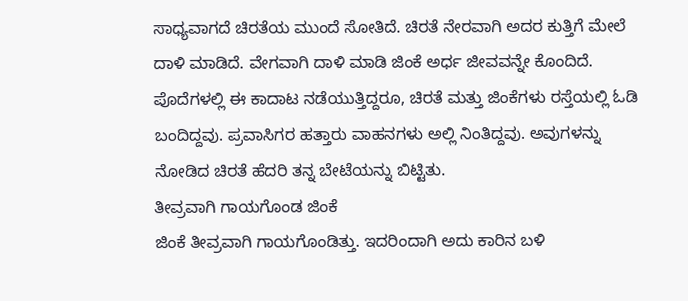ಸಾಧ್ಯವಾಗದೆ ಚಿರತೆಯ ಮುಂದೆ ಸೋತಿದೆ. ಚಿರತೆ ನೇರವಾಗಿ ಅದರ ಕುತ್ತಿಗೆ ಮೇಲೆ ದಾಳಿ ಮಾಡಿದೆ. ವೇಗವಾಗಿ ದಾಳಿ ಮಾಡಿ ಜಿಂಕೆ ಅರ್ಧ ಜೀವವನ್ನೇ ಕೊಂದಿದೆ. ಪೊದೆಗಳಲ್ಲಿ ಈ ಕಾದಾಟ ನಡೆಯುತ್ತಿದ್ದರೂ, ಚಿರತೆ ಮತ್ತು ಜಿಂಕೆಗಳು ರಸ್ತೆಯಲ್ಲಿ ಓಡಿ ಬಂದಿದ್ದವು. ಪ್ರವಾಸಿಗರ ಹತ್ತಾರು ವಾಹನಗಳು ಅಲ್ಲಿ ನಿಂತಿದ್ದವು. ಅವುಗಳನ್ನು ನೋಡಿದ ಚಿರತೆ ಹೆದರಿ ತನ್ನ ಬೇಟೆಯನ್ನು ಬಿಟ್ಟಿತು.
ತೀವ್ರವಾಗಿ ಗಾಯಗೊಂಡ ಜಿಂಕೆ
ಜಿಂಕೆ ತೀವ್ರವಾಗಿ ಗಾಯಗೊಂಡಿತ್ತು. ಇದರಿಂದಾಗಿ ಅದು ಕಾರಿನ ಬಳಿ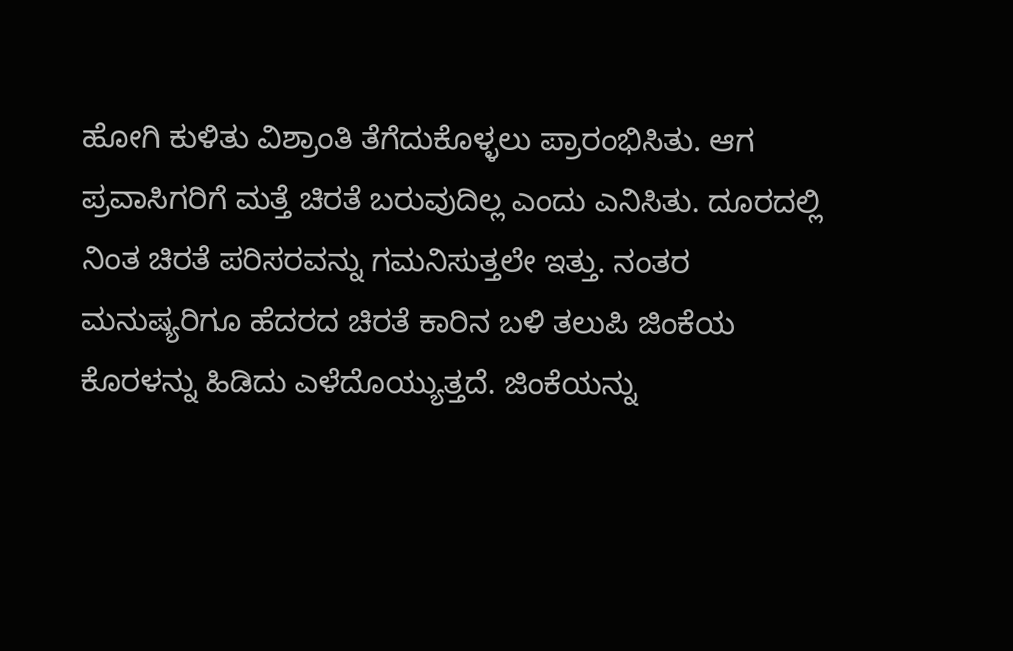ಹೋಗಿ ಕುಳಿತು ವಿಶ್ರಾಂತಿ ತೆಗೆದುಕೊಳ್ಳಲು ಪ್ರಾರಂಭಿಸಿತು. ಆಗ ಪ್ರವಾಸಿಗರಿಗೆ ಮತ್ತೆ ಚಿರತೆ ಬರುವುದಿಲ್ಲ ಎಂದು ಎನಿಸಿತು. ದೂರದಲ್ಲಿ ನಿಂತ ಚಿರತೆ ಪರಿಸರವನ್ನು ಗಮನಿಸುತ್ತಲೇ ಇತ್ತು. ನಂತರ ಮನುಷ್ಯರಿಗೂ ಹೆದರದ ಚಿರತೆ ಕಾರಿನ ಬಳಿ ತಲುಪಿ ಜಿಂಕೆಯ ಕೊರಳನ್ನು ಹಿಡಿದು ಎಳೆದೊಯ್ಯುತ್ತದೆ. ಜಿಂಕೆಯನ್ನು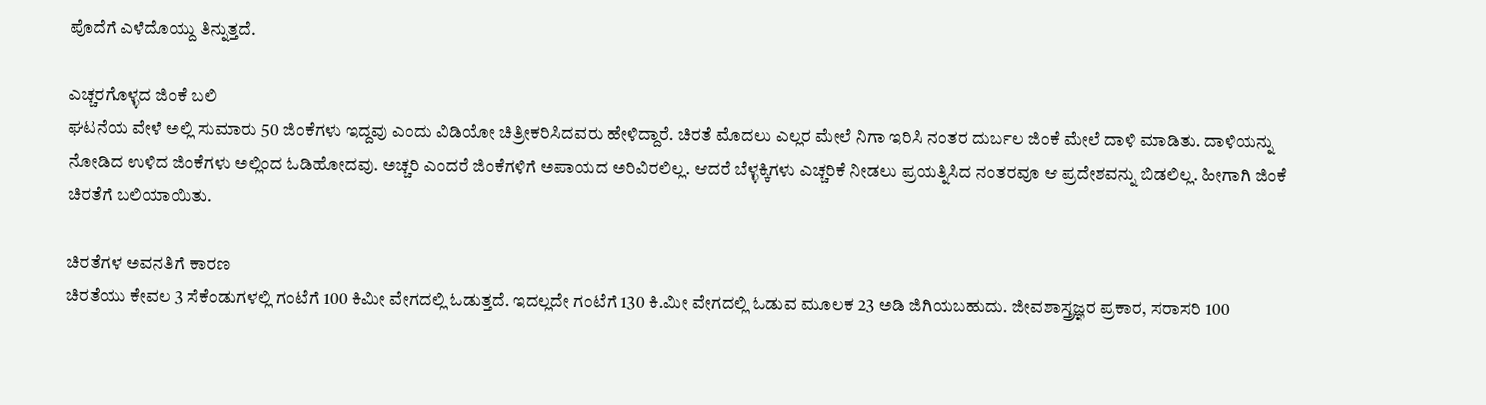ಪೊದೆಗೆ ಎಳೆದೊಯ್ದು ತಿನ್ನುತ್ತದೆ.

ಎಚ್ಚರಗೊಳ್ಳದ ಜಿಂಕೆ ಬಲಿ
ಘಟನೆಯ ವೇಳೆ ಅಲ್ಲಿ ಸುಮಾರು 50 ಜಿಂಕೆಗಳು ಇದ್ದವು ಎಂದು ವಿಡಿಯೋ ಚಿತ್ರೀಕರಿಸಿದವರು ಹೇಳಿದ್ದಾರೆ. ಚಿರತೆ ಮೊದಲು ಎಲ್ಲರ ಮೇಲೆ ನಿಗಾ ಇರಿಸಿ ನಂತರ ದುರ್ಬಲ ಜಿಂಕೆ ಮೇಲೆ ದಾಳಿ ಮಾಡಿತು. ದಾಳಿಯನ್ನು ನೋಡಿದ ಉಳಿದ ಜಿಂಕೆಗಳು ಅಲ್ಲಿಂದ ಓಡಿಹೋದವು. ಅಚ್ಚರಿ ಎಂದರೆ ಜಿಂಕೆಗಳಿಗೆ ಅಪಾಯದ ಅರಿವಿರಲಿಲ್ಲ. ಆದರೆ ಬೆಳ್ಳಕ್ಕಿಗಳು ಎಚ್ಚರಿಕೆ ನೀಡಲು ಪ್ರಯತ್ನಿಸಿದ ನಂತರವೂ ಆ ಪ್ರದೇಶವನ್ನು ಬಿಡಲಿಲ್ಲ. ಹೀಗಾಗಿ ಜಿಂಕೆ ಚಿರತೆಗೆ ಬಲಿಯಾಯಿತು.

ಚಿರತೆಗಳ ಅವನತಿಗೆ ಕಾರಣ
ಚಿರತೆಯು ಕೇವಲ 3 ಸೆಕೆಂಡುಗಳಲ್ಲಿ ಗಂಟೆಗೆ 100 ಕಿಮೀ ವೇಗದಲ್ಲಿ ಓಡುತ್ತದೆ. ಇದಲ್ಲದೇ ಗಂಟೆಗೆ 130 ಕಿ.ಮೀ ವೇಗದಲ್ಲಿ ಓಡುವ ಮೂಲಕ 23 ಅಡಿ ಜಿಗಿಯಬಹುದು. ಜೀವಶಾಸ್ತ್ರಜ್ಞರ ಪ್ರಕಾರ, ಸರಾಸರಿ 100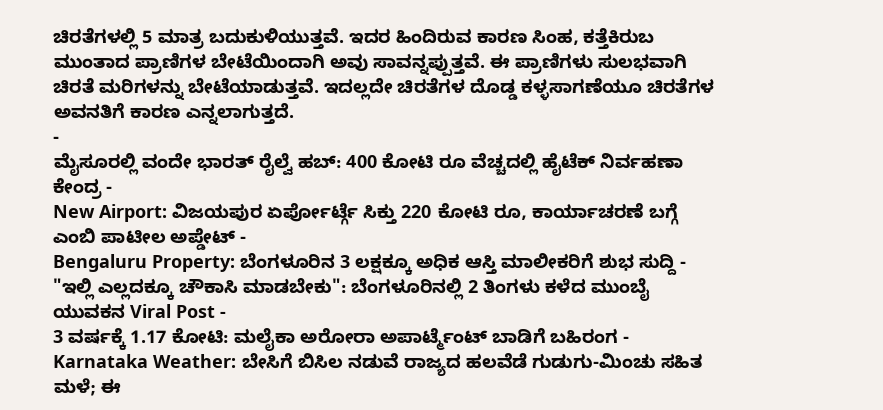ಚಿರತೆಗಳಲ್ಲಿ 5 ಮಾತ್ರ ಬದುಕುಳಿಯುತ್ತವೆ. ಇದರ ಹಿಂದಿರುವ ಕಾರಣ ಸಿಂಹ, ಕತ್ತೆಕಿರುಬ ಮುಂತಾದ ಪ್ರಾಣಿಗಳ ಬೇಟೆಯಿಂದಾಗಿ ಅವು ಸಾವನ್ನಪ್ಪುತ್ತವೆ. ಈ ಪ್ರಾಣಿಗಳು ಸುಲಭವಾಗಿ ಚಿರತೆ ಮರಿಗಳನ್ನು ಬೇಟೆಯಾಡುತ್ತವೆ. ಇದಲ್ಲದೇ ಚಿರತೆಗಳ ದೊಡ್ಡ ಕಳ್ಳಸಾಗಣೆಯೂ ಚಿರತೆಗಳ ಅವನತಿಗೆ ಕಾರಣ ಎನ್ನಲಾಗುತ್ತದೆ.
-
ಮೈಸೂರಲ್ಲಿ ವಂದೇ ಭಾರತ್ ರೈಲ್ವೆ ಹಬ್: 400 ಕೋಟಿ ರೂ ವೆಚ್ಚದಲ್ಲಿ ಹೈಟೆಕ್ ನಿರ್ವಹಣಾ ಕೇಂದ್ರ -
New Airport: ವಿಜಯಪುರ ಏರ್ಪೋರ್ಟ್ಗೆ ಸಿಕ್ತು 220 ಕೋಟಿ ರೂ, ಕಾರ್ಯಾಚರಣೆ ಬಗ್ಗೆ ಎಂಬಿ ಪಾಟೀಲ ಅಪ್ಡೇಟ್ -
Bengaluru Property: ಬೆಂಗಳೂರಿನ 3 ಲಕ್ಷಕ್ಕೂ ಅಧಿಕ ಆಸ್ತಿ ಮಾಲೀಕರಿಗೆ ಶುಭ ಸುದ್ದಿ -
"ಇಲ್ಲಿ ಎಲ್ಲದಕ್ಕೂ ಚೌಕಾಸಿ ಮಾಡಬೇಕು": ಬೆಂಗಳೂರಿನಲ್ಲಿ 2 ತಿಂಗಳು ಕಳೆದ ಮುಂಬೈ ಯುವಕನ Viral Post -
3 ವರ್ಷಕ್ಕೆ 1.17 ಕೋಟಿ: ಮಲೈಕಾ ಅರೋರಾ ಅಪಾರ್ಟ್ಮೆಂಟ್ ಬಾಡಿಗೆ ಬಹಿರಂಗ -
Karnataka Weather: ಬೇಸಿಗೆ ಬಿಸಿಲ ನಡುವೆ ರಾಜ್ಯದ ಹಲವೆಡೆ ಗುಡುಗು-ಮಿಂಚು ಸಹಿತ ಮಳೆ; ಈ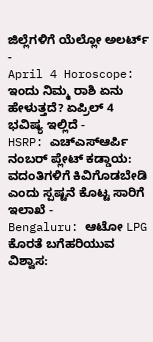ಜಿಲ್ಲೆಗಳಿಗೆ ಯೆಲ್ಲೋ ಅಲರ್ಟ್ -
April 4 Horoscope: ಇಂದು ನಿಮ್ಮ ರಾಶಿ ಏನು ಹೇಳುತ್ತದೆ? ಏಪ್ರಿಲ್ 4 ಭವಿಷ್ಯ ಇಲ್ಲಿದೆ -
HSRP: ಎಚ್ಎಸ್ಆರ್ಪಿ ನಂಬರ್ ಪ್ಲೇಟ್ ಕಡ್ಡಾಯ: ವದಂತಿಗಳಿಗೆ ಕಿವಿಗೊಡಬೇಡಿ ಎಂದು ಸ್ಪಷ್ಟನೆ ಕೊಟ್ಟ ಸಾರಿಗೆ ಇಲಾಖೆ -
Bengaluru: ಆಟೋ LPG ಕೊರತೆ ಬಗೆಹರಿಯುವ ವಿಶ್ವಾಸ: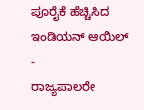ಪೂರೈಕೆ ಹೆಚ್ಚಿಸಿದ ಇಂಡಿಯನ್ ಆಯಿಲ್ -
ರಾಜ್ಯಪಾಲರೇ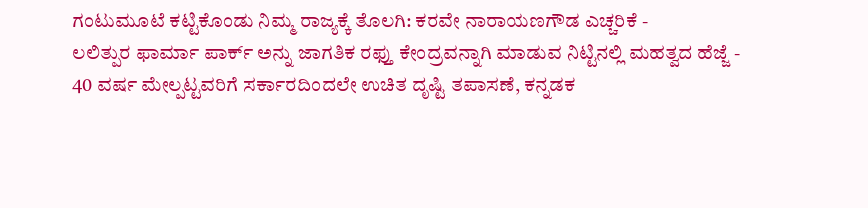ಗಂಟುಮೂಟೆ ಕಟ್ಟಿಕೊಂಡು ನಿಮ್ಮ ರಾಜ್ಯಕ್ಕೆ ತೊಲಗಿ: ಕರವೇ ನಾರಾಯಣಗೌಡ ಎಚ್ಚರಿಕೆ -
ಲಲಿತ್ಪುರ ಫಾರ್ಮಾ ಪಾರ್ಕ್ ಅನ್ನು ಜಾಗತಿಕ ರಫ್ತು ಕೇಂದ್ರವನ್ನಾಗಿ ಮಾಡುವ ನಿಟ್ಟಿನಲ್ಲಿ ಮಹತ್ವದ ಹೆಜ್ಜೆ -
40 ವರ್ಷ ಮೇಲ್ಪಟ್ಟವರಿಗೆ ಸರ್ಕಾರದಿಂದಲೇ ಉಚಿತ ದೃಷ್ಟಿ ತಪಾಸಣೆ, ಕನ್ನಡಕ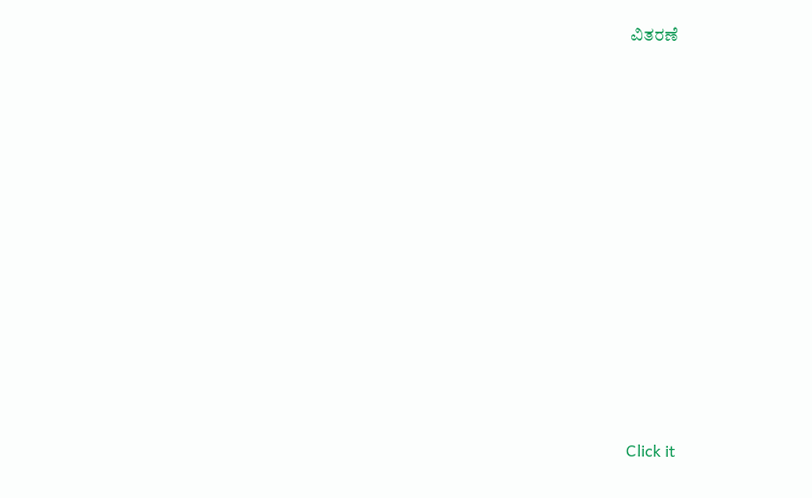ವಿತರಣೆ












Click it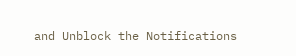and Unblock the Notifications